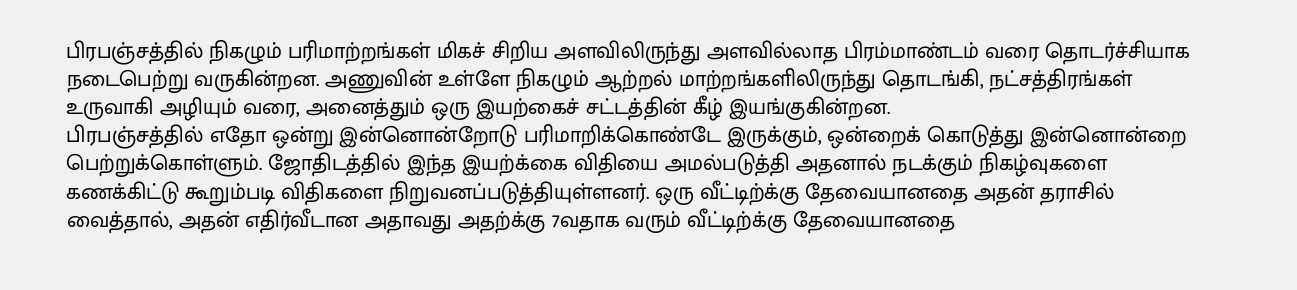பிரபஞ்சத்தில் நிகழும் பரிமாற்றங்கள் மிகச் சிறிய அளவிலிருந்து அளவில்லாத பிரம்மாண்டம் வரை தொடர்ச்சியாக நடைபெற்று வருகின்றன. அணுவின் உள்ளே நிகழும் ஆற்றல் மாற்றங்களிலிருந்து தொடங்கி, நட்சத்திரங்கள் உருவாகி அழியும் வரை, அனைத்தும் ஒரு இயற்கைச் சட்டத்தின் கீழ் இயங்குகின்றன.
பிரபஞ்சத்தில் எதோ ஒன்று இன்னொன்றோடு பரிமாறிக்கொண்டே இருக்கும், ஒன்றைக் கொடுத்து இன்னொன்றை பெற்றுக்கொள்ளும். ஜோதிடத்தில் இந்த இயற்க்கை விதியை அமல்படுத்தி அதனால் நடக்கும் நிகழ்வுகளை கணக்கிட்டு கூறும்படி விதிகளை நிறுவனப்படுத்தியுள்ளனர். ஒரு வீட்டிற்க்கு தேவையானதை அதன் தராசில் வைத்தால், அதன் எதிர்வீடான அதாவது அதற்க்கு 7வதாக வரும் வீட்டிற்க்கு தேவையானதை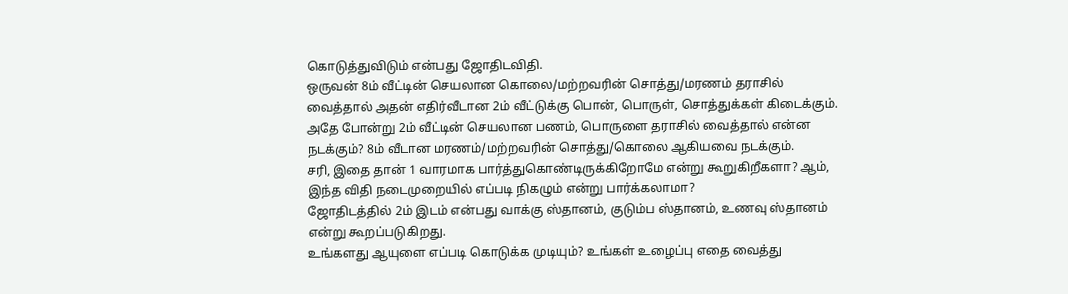கொடுத்துவிடும் என்பது ஜோதிடவிதி.
ஒருவன் 8ம் வீட்டின் செயலான கொலை/மற்றவரின் சொத்து/மரணம் தராசில் வைத்தால் அதன் எதிர்வீடான 2ம் வீட்டுக்கு பொன், பொருள், சொத்துக்கள் கிடைக்கும்.
அதே போன்று 2ம் வீட்டின் செயலான பணம், பொருளை தராசில் வைத்தால் என்ன நடக்கும்? 8ம் வீடான மரணம்/மற்றவரின் சொத்து/கொலை ஆகியவை நடக்கும்.
சரி, இதை தான் 1 வாரமாக பார்த்துகொண்டிருக்கிறோமே என்று கூறுகிறீகளா? ஆம், இந்த விதி நடைமுறையில் எப்படி நிகழும் என்று பார்க்கலாமா?
ஜோதிடத்தில் 2ம் இடம் என்பது வாக்கு ஸ்தானம், குடும்ப ஸ்தானம், உணவு ஸ்தானம் என்று கூறப்படுகிறது.
உங்களது ஆயுளை எப்படி கொடுக்க முடியும்? உங்கள் உழைப்பு எதை வைத்து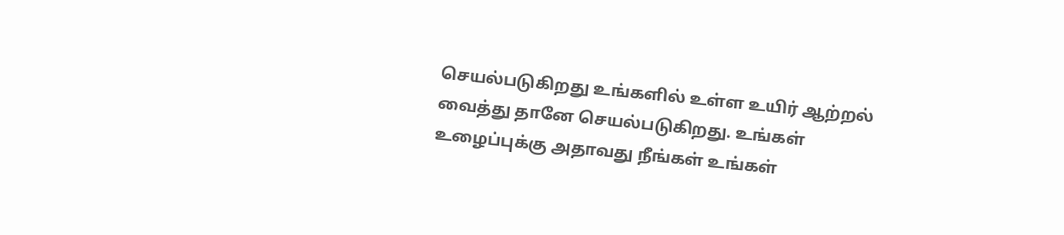செயல்படுகிறது உங்களில் உள்ள உயிர் ஆற்றல் வைத்து தானே செயல்படுகிறது. உங்கள் உழைப்புக்கு அதாவது நீங்கள் உங்கள்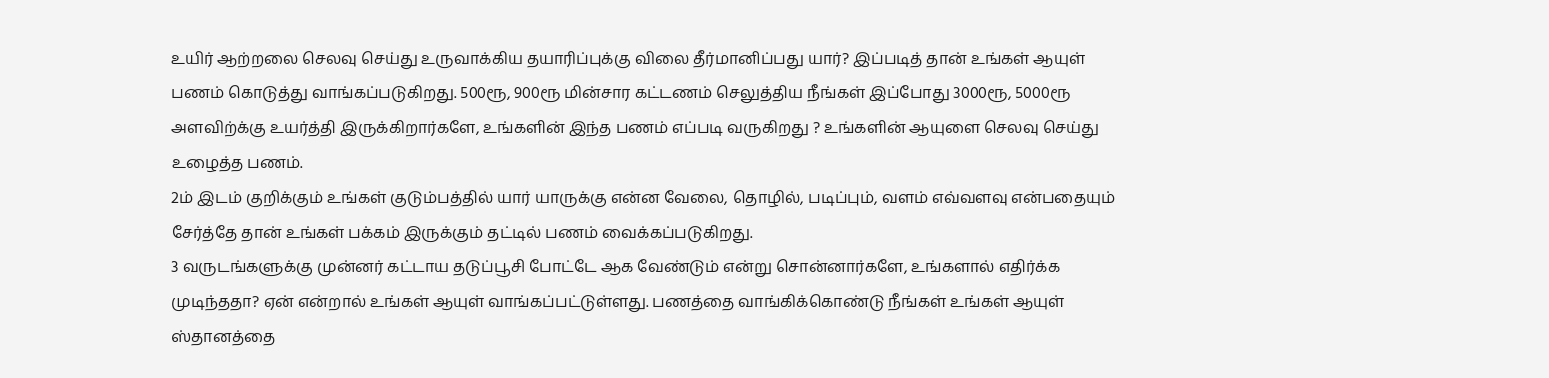உயிர் ஆற்றலை செலவு செய்து உருவாக்கிய தயாரிப்புக்கு விலை தீர்மானிப்பது யார்? இப்படித் தான் உங்கள் ஆயுள் பணம் கொடுத்து வாங்கப்படுகிறது. 500ரூ, 900ரூ மின்சார கட்டணம் செலுத்திய நீங்கள் இப்போது 3000ரூ, 5000ரூ அளவிற்க்கு உயர்த்தி இருக்கிறார்களே, உங்களின் இந்த பணம் எப்படி வருகிறது ? உங்களின் ஆயுளை செலவு செய்து உழைத்த பணம்.
2ம் இடம் குறிக்கும் உங்கள் குடும்பத்தில் யார் யாருக்கு என்ன வேலை, தொழில், படிப்பும், வளம் எவ்வளவு என்பதையும் சேர்த்தே தான் உங்கள் பக்கம் இருக்கும் தட்டில் பணம் வைக்கப்படுகிறது.
3 வருடங்களுக்கு முன்னர் கட்டாய தடுப்பூசி போட்டே ஆக வேண்டும் என்று சொன்னார்களே, உங்களால் எதிர்க்க முடிந்ததா? ஏன் என்றால் உங்கள் ஆயுள் வாங்கப்பட்டுள்ளது. பணத்தை வாங்கிக்கொண்டு நீங்கள் உங்கள் ஆயுள் ஸ்தானத்தை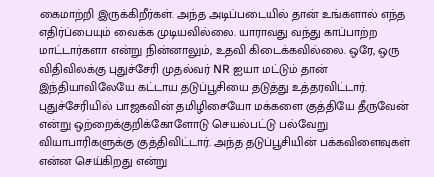கைமாற்றி இருக்கிறீர்கள். அந்த அடிப்படையில் தான் உங்களால் எந்த எதிர்ப்பையும் வைக்க முடியவில்லை. யாராவது வந்து காப்பாற்ற மாட்டார்களா என்று நின்னாலும், உதவி கிடைக்கவில்லை. ஒரே, ஒரு விதிவிலக்கு புதுச்சேரி முதல்வர் NR ஐயா மட்டும் தான் இந்தியாவிலேயே கட்டாய தடுப்பூசியை தடுத்து உத்தரவிட்டார்.
புதுச்சேரியில் பாஜகவின் தமிழிசையோ மக்களை குத்தியே தீருவேன் என்று ஒற்றைக்குறிக்கோளோடு செயல்பட்டு பல்வேறு வியாபாரிகளுக்கு குத்திவிட்டார். அந்த தடுப்பூசியின் பக்கவிளைவுகள் என்ன செய்கிறது என்று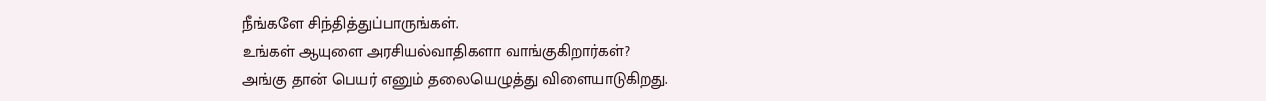நீங்களே சிந்தித்துப்பாருங்கள்.
உங்கள் ஆயுளை அரசியல்வாதிகளா வாங்குகிறார்கள்?
அங்கு தான் பெயர் எனும் தலையெழுத்து விளையாடுகிறது.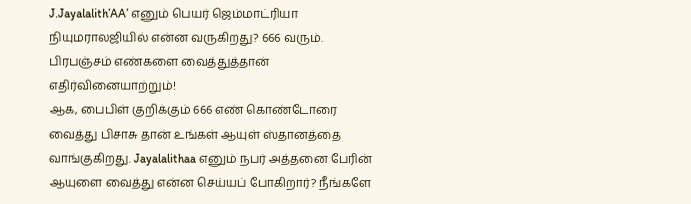J.Jayalalith’AA’ எனும் பெயர் ஜெம்மாட்ரியா நியுமராலஜியில் என்ன வருகிறது? 666 வரும். பிரபஞ்சம் எண்களை வைத்துத்தான் எதிர்வினையாற்றும்!
ஆக, பைபிள் குறிக்கும் 666 எண் கொண்டோரை வைத்து பிசாசு தான் உங்கள் ஆயுள் ஸ்தானத்தை வாங்குகிறது. Jayalalithaa எனும் நபர் அத்தனை பேரின் ஆயுளை வைத்து என்ன செய்யப் போகிறார்? நீங்களே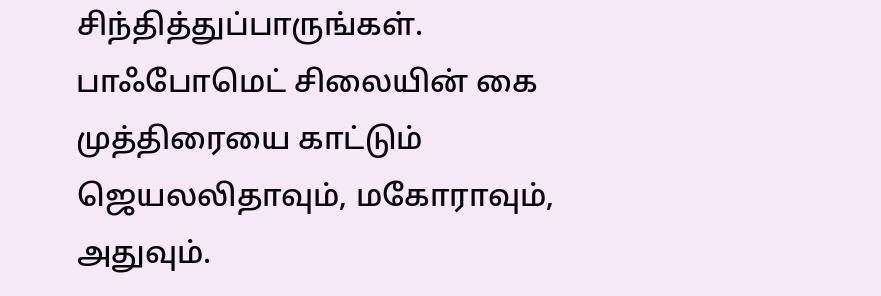சிந்தித்துப்பாருங்கள்.
பாஃபோமெட் சிலையின் கை முத்திரையை காட்டும் ஜெயலலிதாவும், மகோராவும், அதுவும்.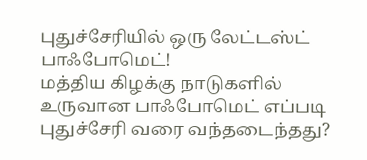புதுச்சேரியில் ஒரு லேட்டஸ்ட் பாஃபோமெட்!
மத்திய கிழக்கு நாடுகளில் உருவான பாஃபோமெட் எப்படி புதுச்சேரி வரை வந்தடைந்தது?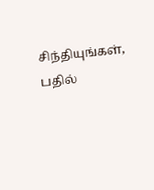சிந்தியுங்கள், பதில்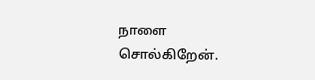நாளை சொல்கிறேன்.